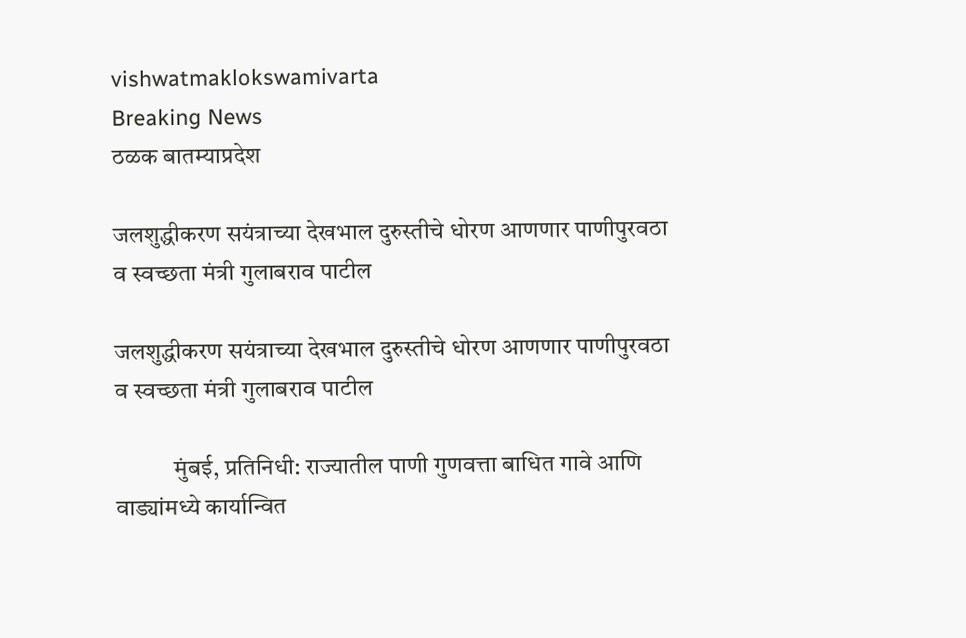vishwatmaklokswamivarta
Breaking News
ठळक बातम्याप्रदेश

जलशुद्धीकरण सयंत्राच्या देखभाल दुरुस्तीचे धोरण आणणार पाणीपुरवठा व स्वच्छता मंत्री गुलाबराव पाटील

जलशुद्धीकरण सयंत्राच्या देखभाल दुरुस्तीचे धोरण आणणार पाणीपुरवठा व स्वच्छता मंत्री गुलाबराव पाटील

            मुंबई, प्रतिनिधी: राज्यातील पाणी गुणवत्ता बाधित गावे आणि वाड्यांमध्ये कार्यान्वित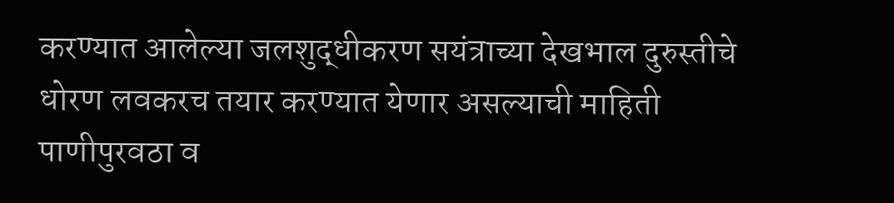करण्यात आलेल्या जलशुद्धीकरण सयंत्राच्या देखभाल दुरुस्तीचे धोरण लवकरच तयार करण्यात येणार असल्याची माहिती पाणीपुरवठा व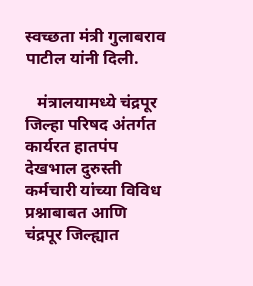स्वच्छता मंत्री गुलाबराव पाटील यांनी दिली.

   मंत्रालयामध्ये चंद्रपूर जिल्हा परिषद अंतर्गत कार्यरत हातपंप देखभाल दुरुस्ती कर्मचारी यांच्या विविध प्रश्नाबाबत आणि चंद्रपूर जिल्ह्यात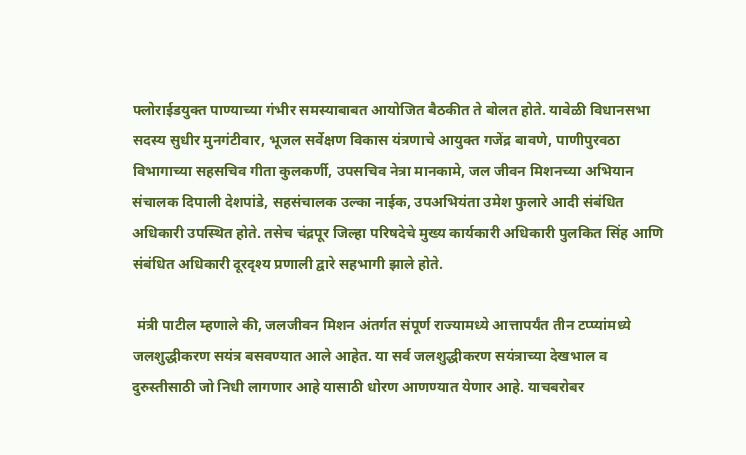फ्लोराईडयुक्त पाण्याच्या गंभीर समस्याबाबत आयोजित बैठकीत ते बोलत होते. यावेळी विधानसभा सदस्य सुधीर मुनगंटीवार, भूजल सर्वेक्षण विकास यंत्रणाचे आयुक्त गजेंद्र बावणे, पाणीपुरवठा विभागाच्या सहसचिव गीता कुलकर्णी, उपसचिव नेत्रा मानकामे, जल जीवन मिशनच्या अभियान संचालक दिपाली देशपांडे, सहसंचालक उल्का नाईक, उपअभियंता उमेश फुलारे आदी संबंधित अधिकारी उपस्थित होते. तसेच चंद्रपूर जिल्हा परिषदेचे मुख्य कार्यकारी अधिकारी पुलकित सिंह आणि संबंधित अधिकारी दूरदृश्य प्रणाली द्वारे सहभागी झाले होते.

 मंत्री पाटील म्हणाले की, जलजीवन मिशन अंतर्गत संपूर्ण राज्यामध्ये आत्तापर्यंत तीन टप्प्यांमध्ये जलशुद्धीकरण सयंत्र बसवण्यात आले आहेत. या सर्व जलशुद्धीकरण सयंत्राच्या देखभाल व दुरुस्तीसाठी जो निधी लागणार आहे यासाठी धोरण आणण्यात येणार आहे. याचबरोबर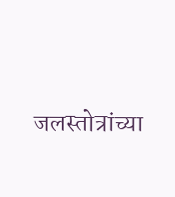जलस्तोत्रांच्या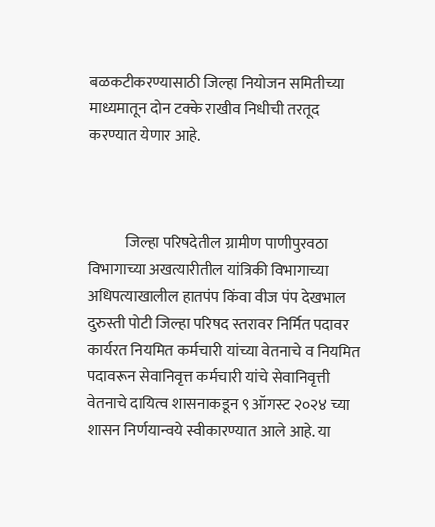बळकटीकरण्यासाठी जिल्हा नियोजन समितीच्या माध्यमातून दोन टक्के राखीव निधीची तरतूद करण्यात येणार आहे.



            जिल्हा परिषदेतील ग्रामीण पाणीपुरवठा विभागाच्या अखत्यारीतील यांत्रिकी विभागाच्या अधिपत्याखालील हातपंप किंवा वीज पंप देखभाल दुरुस्ती पोटी जिल्हा परिषद स्तरावर निर्मित पदावर कार्यरत नियमित कर्मचारी यांच्या वेतनाचे व नियमित पदावरून सेवानिवृत्त कर्मचारी यांचे सेवानिवृत्ती वेतनाचे दायित्व शासनाकडून ९ ऑगस्ट २०२४ च्या शासन निर्णयान्वये स्वीकारण्यात आले आहे. या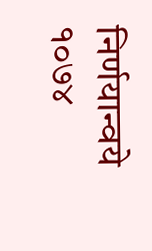निर्णयान्वये १०७४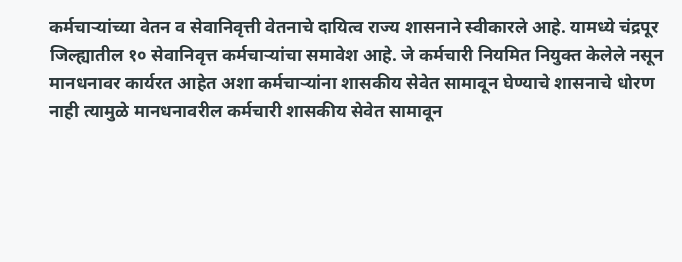कर्मचाऱ्यांच्या वेतन व सेवानिवृत्ती वेतनाचे दायित्व राज्य शासनाने स्वीकारले आहे. यामध्ये चंद्रपूर जिल्ह्यातील १० सेवानिवृत्त कर्मचाऱ्यांचा समावेश आहे. जे कर्मचारी नियमित नियुक्त केलेले नसून मानधनावर कार्यरत आहेत अशा कर्मचाऱ्यांना शासकीय सेवेत सामावून घेण्याचे शासनाचे धोरण नाही त्यामुळे मानधनावरील कर्मचारी शासकीय सेवेत सामावून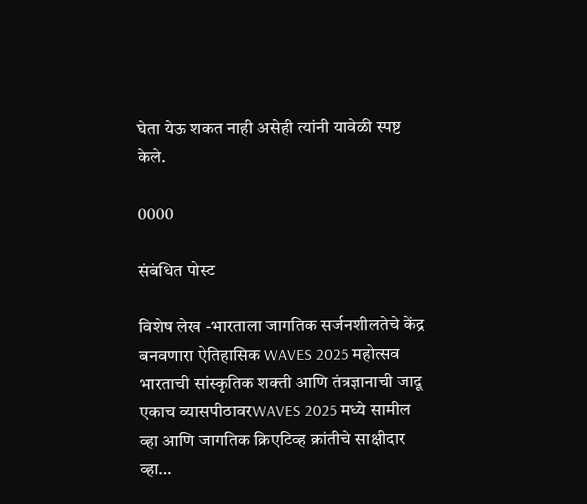घेता येऊ शकत नाही असेही त्यांनी यावेळी स्पष्ट केले.

0000

संबंधित पोस्ट

विशेष लेख -भारताला जागतिक सर्जनशीलतेचे केंद्र बनवणारा ऐतिहासिक WAVES 2025 महोत्सव भारताची सांस्कृतिक शक्ती आणि तंत्रज्ञानाची जादू एकाच व्यासपीठावरWAVES 2025 मध्ये सामील व्हा आणि जागतिक क्रिएटिव्ह क्रांतीचे साक्षीदार व्हा…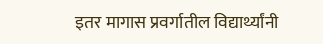इतर मागास प्रवर्गातील विद्यार्थ्यांनी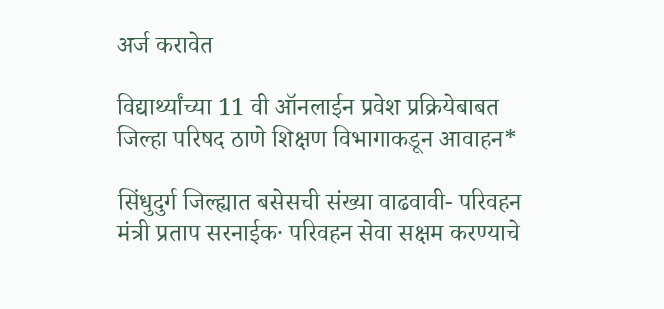अर्ज करावेत

विद्यार्थ्यांच्या 11 वी ऑनलाईन प्रवेश प्रक्रियेबाबत जिल्हा परिषद ठाणे शिक्षण विभागाकडून आवाहन*

सिंधुदुर्ग जिल्ह्यात बसेसची संख्या वाढवावी- परिवहन मंत्री प्रताप सरनाईक· परिवहन सेवा सक्षम करण्याचे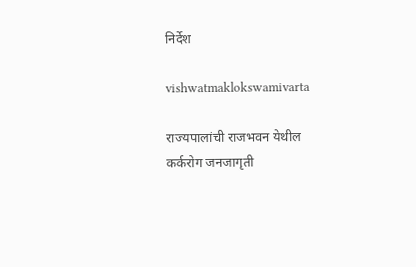निर्देश

vishwatmaklokswamivarta

राज्यपालांची राजभवन येथील कर्करोग जनजागृती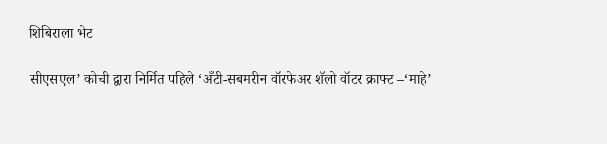शिबिराला भेट

सीएसएल’ कोची द्वारा निर्मित पहिले ‘अँटी-सबमरीन वॉरफेअर शॅलो वॉटर क्राफ्ट –‘माहे’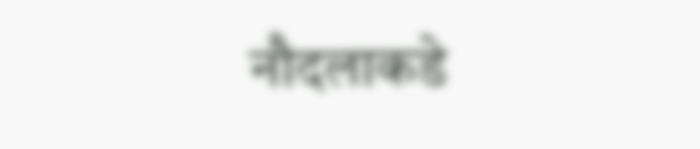नौदलाकडे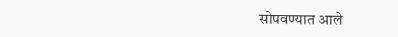सोपवण्यात आले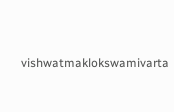vishwatmaklokswamivarta